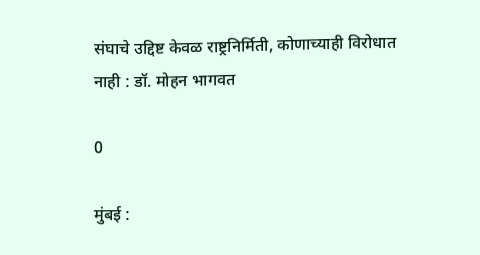संघाचे उद्दिष्ट केवळ राष्ट्रनिर्मिती, कोणाच्याही विरोधात नाही : डॉ. मोहन भागवत

0

मुंबई :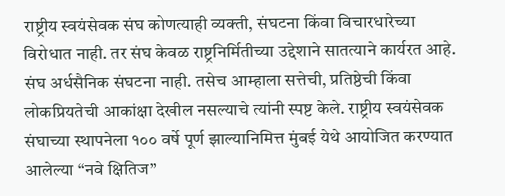राष्ट्रीय स्वयंसेवक संघ कोणत्याही व्यक्ती, संघटना किंवा विचारधारेच्या विरोधात नाही. तर संघ केवळ राष्ट्रनिर्मितीच्या उद्देशाने सातत्याने कार्यरत आहे. संघ अर्धसैनिक संघटना नाही. तसेच आम्हाला सत्तेची, प्रतिष्ठेची किंवा लोकप्रियतेची आकांक्षा देखील नसल्याचे त्यांनी स्पष्ट केले. राष्ट्रीय स्वयंसेवक संघाच्या स्थापनेला १०० वर्षे पूर्ण झाल्यानिमित्त मुंबई येथे आयोजित करण्यात आलेल्या “नवे क्षितिज”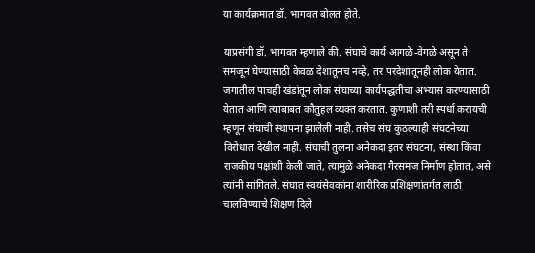या कार्यक्रमात डॉ. भागवत बोलत होते.

याप्रसंगी डॉ. भागवत म्हणाले की. संघाचे कार्य आगळे-वेगळे असून ते समजून घेण्यासाठी केवळ देशातूनच नव्हे, तर परदेशातूनही लोक येतात. जगातील पाचही खंडांतून लोक संघाच्या कार्यपद्धतीचा अभ्यास करण्यासाठी येतात आणि त्याबाबत कौतुहल व्यक्त करतात. कुणाशी तरी स्पर्धा करायची म्हणून संघाची स्थापना झालेली नाही. तसेच संघ कुठल्याही संघटनेच्या विरोधात देखील नाही. संघाची तुलना अनेकदा इतर संघटना, संस्था किंवा राजकीय पक्षांशी केली जाते, त्यामुळे अनेकदा गैरसमज निर्माण होतात, असे त्यांनी सांगितले. संघात स्वयंसेवकांना शारीरिक प्रशिक्षणांतर्गत लाठी चालविण्याचे शिक्षण दिले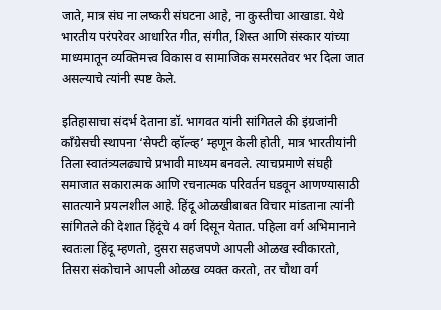जाते, मात्र संघ ना लष्करी संघटना आहे, ना कुस्तीचा आखाडा. येथे भारतीय परंपरेवर आधारित गीत, संगीत, शिस्त आणि संस्कार यांच्या माध्यमातून व्यक्तिमत्त्व विकास व सामाजिक समरसतेवर भर दिला जात असल्याचे त्यांनी स्पष्ट केले.

इतिहासाचा संदर्भ देताना डॉ. भागवत यांनी सांगितले की इंग्रजांनी काँग्रेसची स्थापना ‘सेफ्टी व्हॉल्व्ह’ म्हणून केली होती, मात्र भारतीयांनी तिला स्वातंत्र्यलढ्याचे प्रभावी माध्यम बनवले. त्याचप्रमाणे संघही समाजात सकारात्मक आणि रचनात्मक परिवर्तन घडवून आणण्यासाठी सातत्याने प्रयत्नशील आहे. हिंदू ओळखीबाबत विचार मांडताना त्यांनी सांगितले की देशात हिंदूंचे 4 वर्ग दिसून येतात. पहिला वर्ग अभिमानाने स्वतःला हिंदू म्हणतो, दुसरा सहजपणे आपली ओळख स्वीकारतो, तिसरा संकोचाने आपली ओळख व्यक्त करतो, तर चौथा वर्ग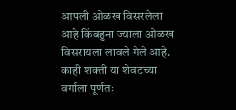आपली ओळख विसरलेला आहे किंबहुना ज्याला ओळख विसरायला लावले गेले आहे. काही शक्ती या शेवटच्या वर्गाला पूर्णतः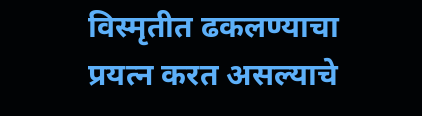विस्मृतीत ढकलण्याचा प्रयत्न करत असल्याचे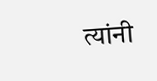त्यांनी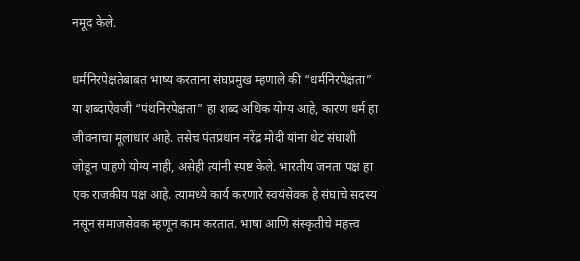नमूद केले.

धर्मनिरपेक्षतेबाबत भाष्य करताना संघप्रमुख म्हणाले की “धर्मनिरपेक्षता” या शब्दाऐवजी “पंथनिरपेक्षता” हा शब्द अधिक योग्य आहे, कारण धर्म हा जीवनाचा मूलाधार आहे. तसेच पंतप्रधान नरेंद्र मोदी यांना थेट संघाशी जोडून पाहणे योग्य नाही, असेही त्यांनी स्पष्ट केले. भारतीय जनता पक्ष हा एक राजकीय पक्ष आहे. त्यामध्ये कार्य करणारे स्वयंसेवक हे संघाचे सदस्य नसून समाजसेवक म्हणून काम करतात. भाषा आणि संस्कृतीचे महत्त्व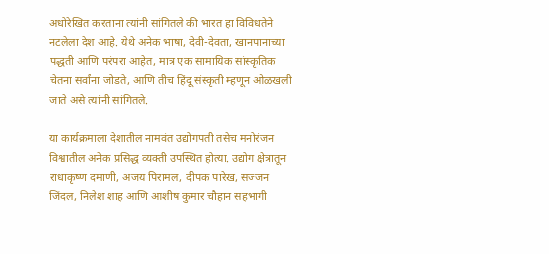अधोरेखित करताना त्यांनी सांगितले की भारत हा विविधतेने नटलेला देश आहे. येथे अनेक भाषा, देवी-देवता, खानपानाच्या पद्धती आणि परंपरा आहेत, मात्र एक सामायिक सांस्कृतिक चेतना सर्वांना जोडते, आणि तीच हिंदू संस्कृती म्हणून ओळखली जाते असे त्यांनी सांगितले.

या कार्यक्रमाला देशातील नामवंत उद्योगपती तसेच मनोरंजन विश्वातील अनेक प्रसिद्ध व्यक्ती उपस्थित होत्या. उद्योग क्षेत्रातून राधाकृष्ण दमाणी, अजय पिरामल, दीपक पारेख, सज्जन जिंदल, निलेश शाह आणि आशीष कुमार चौहान सहभागी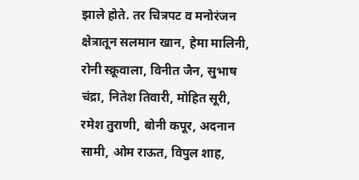झाले होते. तर चित्रपट व मनोरंजन क्षेत्रातून सलमान खान, हेमा मालिनी, रोनी स्क्रूवाला, विनीत जैन, सुभाष चंद्रा, नितेश तिवारी, मोहित सूरी, रमेश तुराणी, बोनी कपूर, अदनान सामी, ओम राऊत, विपुल शाह,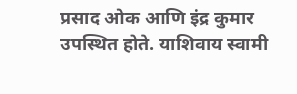प्रसाद ओक आणि इंद्र कुमार उपस्थित होते. याशिवाय स्वामी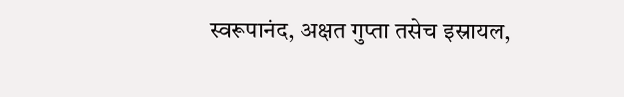स्वरूपानंद, अक्षत गुप्ता तसेच इस्रायल,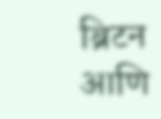ब्रिटन आणि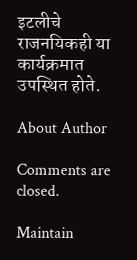इटलीचे राजनयिकही या कार्यक्रमात उपस्थित होते.

About Author

Comments are closed.

Maintain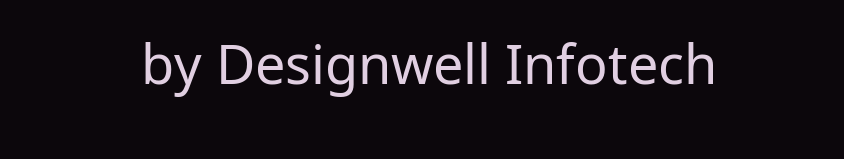by Designwell Infotech